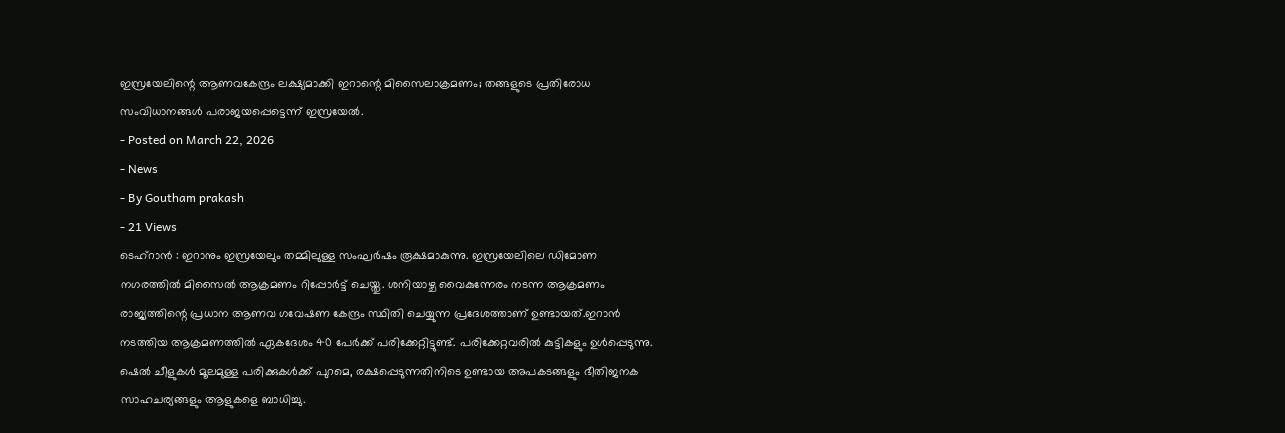ഇസ്രയേലിന്റെ ആണവകേന്ദ്രം ലക്ഷ്യമാക്കി ഇറാന്റെ മിസൈലാക്രമണം; തങ്ങളുടെ പ്രതിരോധ സംവിധാനങ്ങൾ പരാജയപ്പെട്ടെന്ന് ഇസ്രയേൽ.
- Posted on March 22, 2026
- News
- By Goutham prakash
- 21 Views
ടെഹ്റാൻ : ഇറാനും ഇസ്രയേലും തമ്മിലുള്ള സംഘർഷം രൂക്ഷമാകുന്നു. ഇസ്രയേലിലെ ഡിമോണ നഗരത്തിൽ മിസൈൽ ആക്രമണം റിപ്പോർട്ട് ചെയ്തു. ശനിയാഴ്ച വൈകുന്നേരം നടന്ന ആക്രമണം രാജ്യത്തിന്റെ പ്രധാന ആണവ ഗവേഷണ കേന്ദ്രം സ്ഥിതി ചെയ്യുന്ന പ്രദേശത്താണ് ഉണ്ടായത്.ഇറാൻ നടത്തിയ ആക്രമണത്തിൽ ഏകദേശം 40 പേർക്ക് പരിക്കേറ്റിട്ടുണ്ട്. പരിക്കേറ്റവരിൽ കുട്ടികളും ഉൾപ്പെടുന്നു. ഷെൽ ചീളുകൾ മൂലമുള്ള പരിക്കുകൾക്ക് പുറമെ, രക്ഷപ്പെടുന്നതിനിടെ ഉണ്ടായ അപകടങ്ങളും ഭീതിജനക സാഹചര്യങ്ങളും ആളുകളെ ബാധിച്ചു.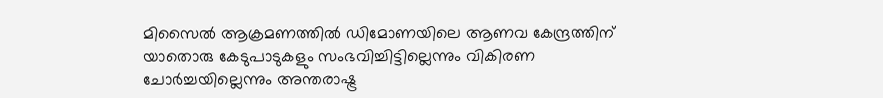മിസൈൽ ആക്രമണത്തിൽ ഡിമോണയിലെ ആണവ കേന്ദ്രത്തിന് യാതൊരു കേടുപാടുകളും സംഭവിച്ചിട്ടില്ലെന്നും വികിരണ ചോർച്ചയില്ലെന്നും അന്തരാഷ്ട്ര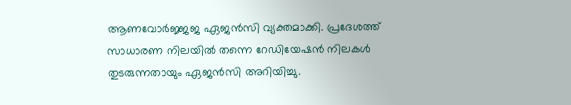ആണവോർജ്ജജ ഏജൻസി വ്യക്തമാക്കി. പ്രദേശത്ത് സാധാരണ നിലയിൽ തന്നെ റേഡിയേഷൻ നിലകൾ തുടരുന്നതായും ഏജൻസി അറിയിച്ചു.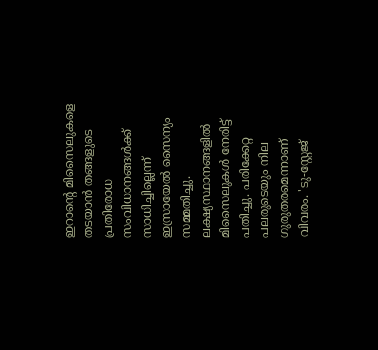ഇറാൻ്റെ മിസൈലുകളെ തടയാൻ തങ്ങളുടെ പ്രതിരോധ സംവിധാനങ്ങൾക്ക് സാധിച്ചില്ലെന്ന് ഇസ്രായേൽ സൈന്യം സമ്മതിച്ചു. ലക്ഷ്യസ്ഥാനങ്ങളിൽ മിസൈലുകൾ നേരിട്ട് പതിച്ചു. പരിക്കേറ്റ പലരുടെയും നില ഗുരുതരമെന്നാണ് വിവരം. 'ടു-സ്റ്റേജ്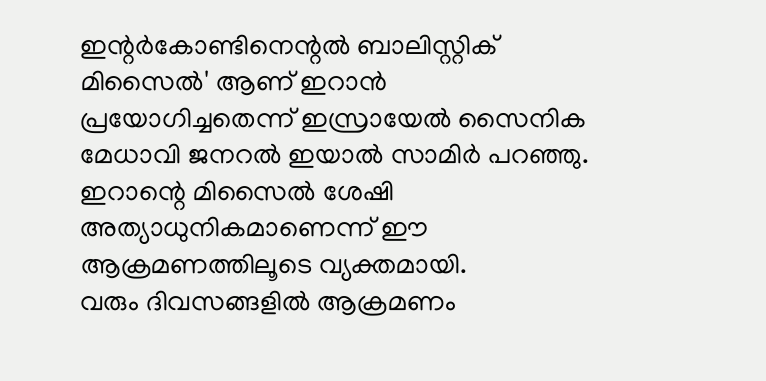ഇന്റർകോണ്ടിനെന്റൽ ബാലിസ്റ്റിക് മിസൈൽ' ആണ് ഇറാൻ പ്രയോഗിച്ചതെന്ന് ഇസ്രായേൽ സൈനിക മേധാവി ജനറൽ ഇയാൽ സാമിർ പറഞ്ഞു. ഇറാന്റെ മിസൈൽ ശേഷി അത്യാധുനികമാണെന്ന് ഈ ആക്രമണത്തിലൂടെ വ്യക്തമായി.
വരും ദിവസങ്ങളിൽ ആക്രമണം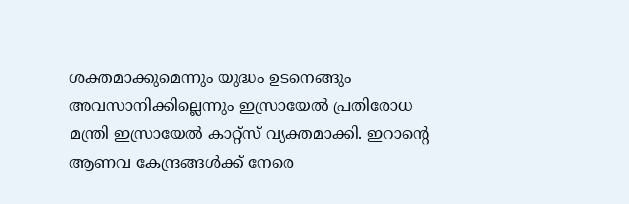ശക്തമാക്കുമെന്നും യുദ്ധം ഉടനെങ്ങും അവസാനിക്കില്ലെന്നും ഇസ്രായേൽ പ്രതിരോധ മന്ത്രി ഇസ്രായേൽ കാറ്റ്സ് വ്യക്തമാക്കി. ഇറാന്റെ ആണവ കേന്ദ്രങ്ങൾക്ക് നേരെ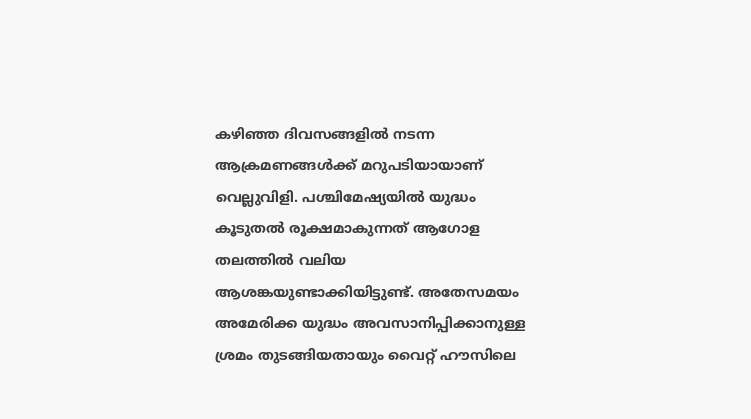കഴിഞ്ഞ ദിവസങ്ങളിൽ നടന്ന ആക്രമണങ്ങൾക്ക് മറുപടിയായാണ് വെല്ലുവിളി. പശ്ചിമേഷ്യയിൽ യുദ്ധം കൂടുതൽ രൂക്ഷമാകുന്നത് ആഗോള തലത്തിൽ വലിയ ആശങ്കയുണ്ടാക്കിയിട്ടുണ്ട്. അതേസമയം അമേരിക്ക യുദ്ധം അവസാനിപ്പിക്കാനുള്ള ശ്രമം തുടങ്ങിയതായും വൈറ്റ് ഹൗസിലെ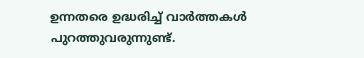ഉന്നതരെ ഉദ്ധരിച്ച് വാർത്തകൾ പുറത്തുവരുന്നുണ്ട്.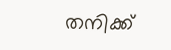തനിക്ക്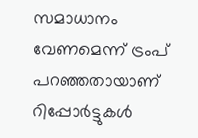സമാധാനം വേണമെന്ന് ട്രംപ് പറഞ്ഞതായാണ് റിപ്പോർട്ടുകൾ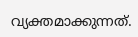വ്യക്തമാക്കുന്നത്.